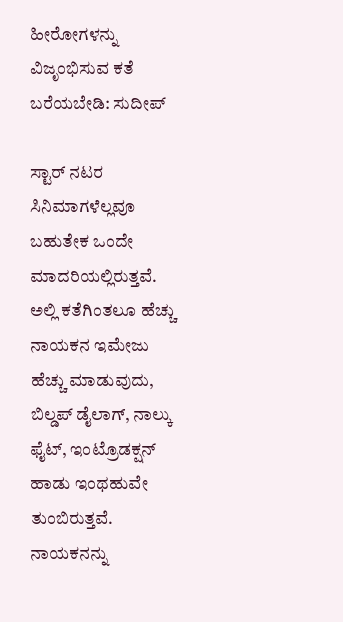ಹೀರೋಗಳನ್ನು ವಿಜೃಂಭಿಸುವ ಕತೆ ಬರೆಯಬೇಡಿ: ಸುದೀಪ್

ಸ್ಟಾರ್ ನಟರ ಸಿನಿಮಾಗಳೆಲ್ಲವೂ ಬಹುತೇಕ ಒಂದೇ ಮಾದರಿಯಲ್ಲಿರುತ್ತವೆ. ಅಲ್ಲಿ ಕತೆಗಿಂತಲೂ ಹೆಚ್ಚು ನಾಯಕನ ಇಮೇಜು ಹೆಚ್ಚು ಮಾಡುವುದು, ಬಿಲ್ಡಪ್ ಡೈಲಾಗ್‌, ನಾಲ್ಕು ಫೈಟ್, ಇಂಟ್ರೊಡಕ್ಷನ್ ಹಾಡು ಇಂಥಹುವೇ ತುಂಬಿರುತ್ತವೆ. ನಾಯಕನನ್ನು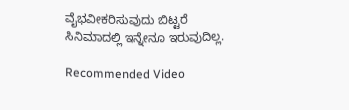ವೈಭವೀಕರಿಸುವುದು ಬಿಟ್ಟರೆ ಸಿನಿಮಾದಲ್ಲಿ ಇನ್ನೇನೂ ಇರುವುದಿಲ್ಲ.

Recommended Video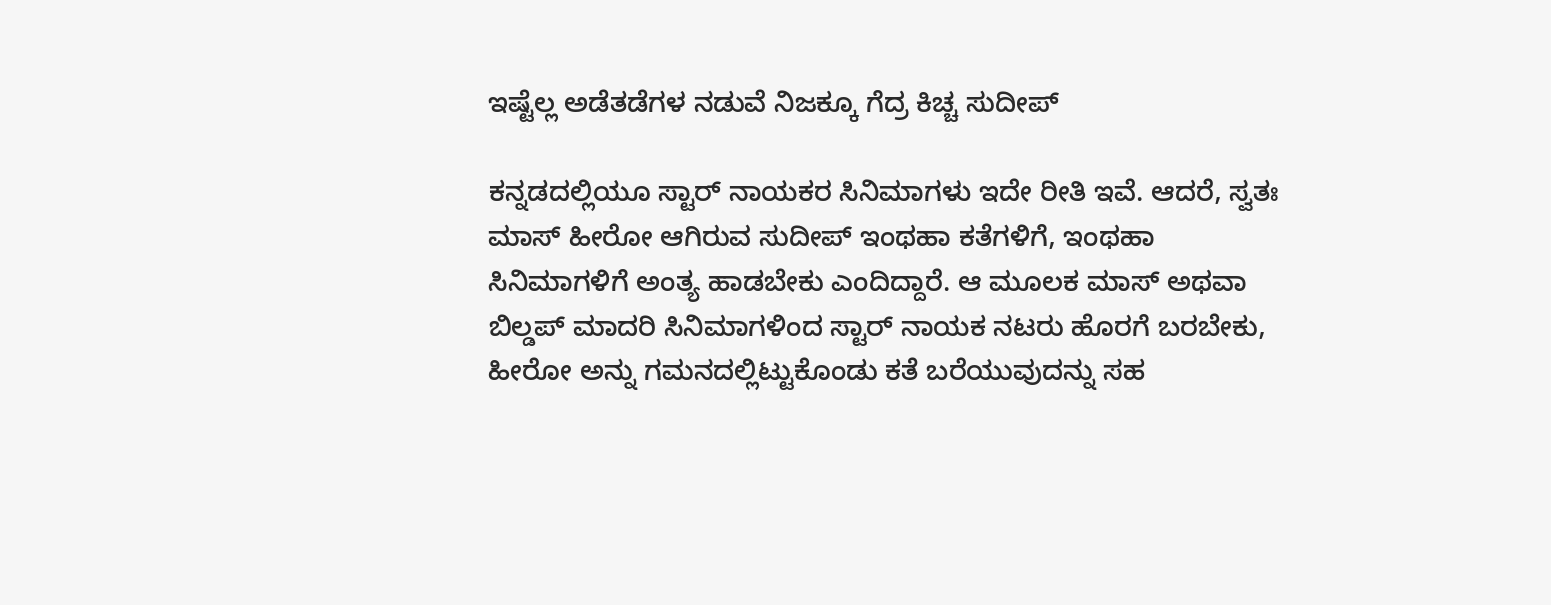ಇಷ್ಟೆಲ್ಲ ಅಡೆತಡೆಗಳ ನಡುವೆ ನಿಜಕ್ಕೂ ಗೆದ್ರ ಕಿಚ್ಚ ಸುದೀಪ್

ಕನ್ನಡದಲ್ಲಿಯೂ ಸ್ಟಾರ್ ನಾಯಕರ ಸಿನಿಮಾಗಳು ಇದೇ ರೀತಿ ಇವೆ. ಆದರೆ, ಸ್ವತಃ ಮಾಸ್ ಹೀರೋ ಆಗಿರುವ ಸುದೀಪ್ ಇಂಥಹಾ ಕತೆಗಳಿಗೆ, ಇಂಥಹಾ ಸಿನಿಮಾಗಳಿಗೆ ಅಂತ್ಯ ಹಾಡಬೇಕು ಎಂದಿದ್ದಾರೆ. ಆ ಮೂಲಕ ಮಾಸ್ ಅಥವಾ ಬಿಲ್ಡಪ್ ಮಾದರಿ ಸಿನಿಮಾಗಳಿಂದ ಸ್ಟಾರ್ ನಾಯಕ ನಟರು ಹೊರಗೆ ಬರಬೇಕು, ಹೀರೋ ಅನ್ನು ಗಮನದಲ್ಲಿಟ್ಟುಕೊಂಡು ಕತೆ ಬರೆಯುವುದನ್ನು ಸಹ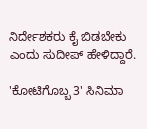ನಿರ್ದೇಶಕರು ಕೈ ಬಿಡಬೇಕು ಎಂದು ಸುದೀಪ್ ಹೇಳಿದ್ದಾರೆ.

'ಕೋಟಿಗೊಬ್ಬ 3' ಸಿನಿಮಾ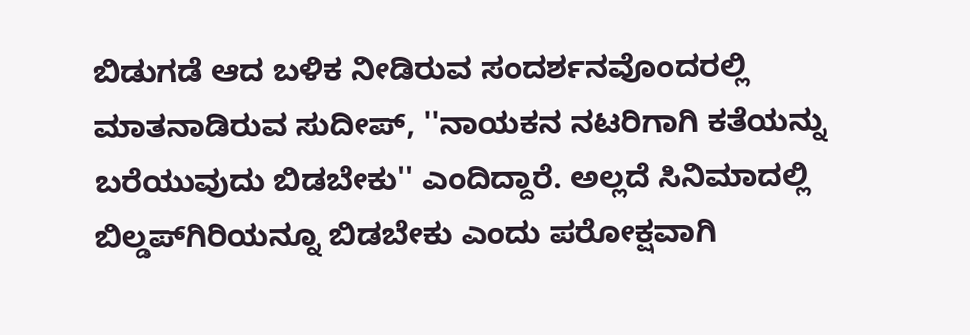ಬಿಡುಗಡೆ ಆದ ಬಳಿಕ ನೀಡಿರುವ ಸಂದರ್ಶನವೊಂದರಲ್ಲಿ ಮಾತನಾಡಿರುವ ಸುದೀಪ್, ''ನಾಯಕನ ನಟರಿಗಾಗಿ ಕತೆಯನ್ನು ಬರೆಯುವುದು ಬಿಡಬೇಕು'' ಎಂದಿದ್ದಾರೆ. ಅಲ್ಲದೆ ಸಿನಿಮಾದಲ್ಲಿ ಬಿಲ್ಡಪ್‌ಗಿರಿಯನ್ನೂ ಬಿಡಬೇಕು ಎಂದು ಪರೋಕ್ಷವಾಗಿ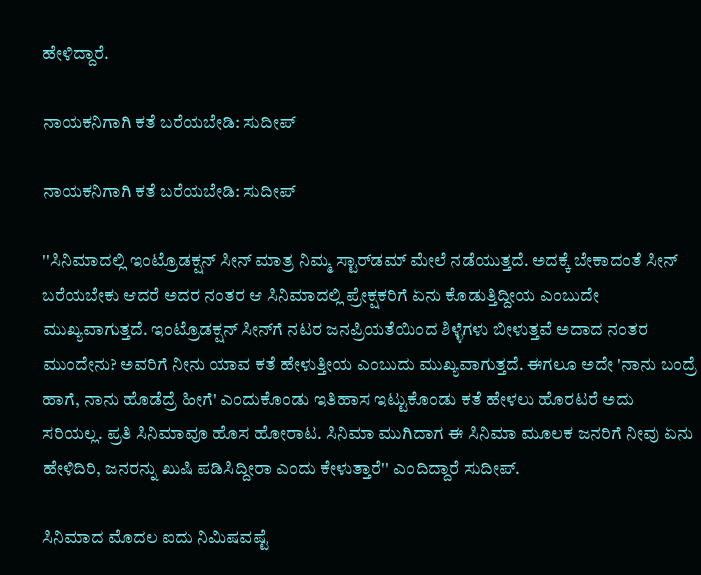ಹೇಳಿದ್ದಾರೆ.

ನಾಯಕನಿಗಾಗಿ ಕತೆ ಬರೆಯಬೇಡಿ: ಸುದೀಪ್

ನಾಯಕನಿಗಾಗಿ ಕತೆ ಬರೆಯಬೇಡಿ: ಸುದೀಪ್

''ಸಿನಿಮಾದಲ್ಲಿ ಇಂಟ್ರೊಡಕ್ಷನ್ ಸೀನ್‌ ಮಾತ್ರ ನಿಮ್ಮ ಸ್ಟಾರ್‌ಡಮ್‌ ಮೇಲೆ ನಡೆಯುತ್ತದೆ. ಅದಕ್ಕೆ ಬೇಕಾದಂತೆ ಸೀನ್ ಬರೆಯಬೇಕು ಆದರೆ ಅದರ ನಂತರ ಆ ಸಿನಿಮಾದಲ್ಲಿ ಪ್ರೇಕ್ಷಕರಿಗೆ ಏನು ಕೊಡುತ್ತಿದ್ದೀಯ ಎಂಬುದೇ ಮುಖ್ಯವಾಗುತ್ತದೆ. ಇಂಟ್ರೊಡಕ್ಷನ್‌ ಸೀನ್‌ಗೆ ನಟರ ಜನಪ್ರಿಯತೆಯಿಂದ ಶಿಳ್ಳೆಗಳು ಬೀಳುತ್ತವೆ ಅದಾದ ನಂತರ ಮುಂದೇನು? ಅವರಿಗೆ ನೀನು ಯಾವ ಕತೆ ಹೇಳುತ್ತೀಯ ಎಂಬುದು ಮುಖ್ಯವಾಗುತ್ತದೆ. ಈಗಲೂ ಅದೇ 'ನಾನು ಬಂದ್ರೆ ಹಾಗೆ, ನಾನು ಹೊಡೆದ್ರೆ ಹೀಗೆ' ಎಂದುಕೊಂಡು ಇತಿಹಾಸ ಇಟ್ಟುಕೊಂಡು ಕತೆ ಹೇಳಲು ಹೊರಟರೆ ಅದು ಸರಿಯಲ್ಲ. ಪ್ರತಿ ಸಿನಿಮಾವೂ ಹೊಸ ಹೋರಾಟ. ಸಿನಿಮಾ ಮುಗಿದಾಗ ಈ ಸಿನಿಮಾ ಮೂಲಕ ಜನರಿಗೆ ನೀವು ಏನು ಹೇಳಿದಿರಿ, ಜನರನ್ನು ಖುಷಿ ಪಡಿಸಿದ್ದೀರಾ ಎಂದು ಕೇಳುತ್ತಾರೆ'' ಎಂದಿದ್ದಾರೆ ಸುದೀಪ್.

ಸಿನಿಮಾದ ಮೊದಲ ಐದು ನಿಮಿಷವಷ್ಟೆ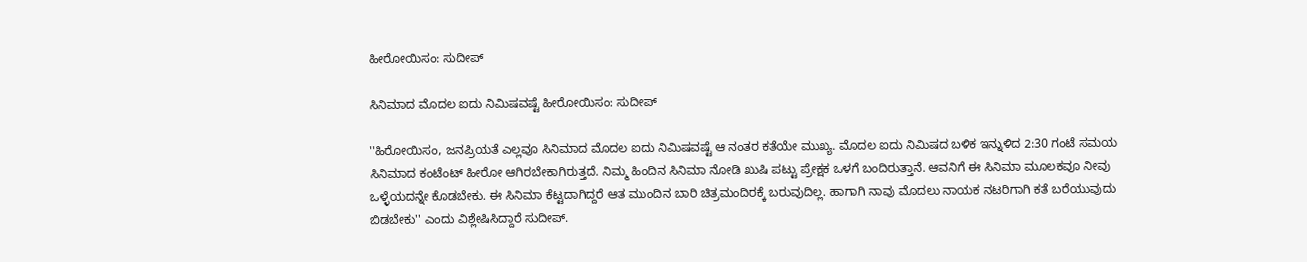ಹೀರೋಯಿಸಂ: ಸುದೀಪ್

ಸಿನಿಮಾದ ಮೊದಲ ಐದು ನಿಮಿಷವಷ್ಟೆ ಹೀರೋಯಿಸಂ: ಸುದೀಪ್

''ಹಿರೋಯಿಸಂ, ಜನಪ್ರಿಯತೆ ಎಲ್ಲವೂ ಸಿನಿಮಾದ ಮೊದಲ ಐದು ನಿಮಿಷವಷ್ಟೆ ಆ ನಂತರ ಕತೆಯೇ ಮುಖ್ಯ. ಮೊದಲ ಐದು ನಿಮಿಷದ ಬಳಿಕ ಇನ್ನುಳಿದ 2:30 ಗಂಟೆ ಸಮಯ ಸಿನಿಮಾದ ಕಂಟೆಂಟ್ ಹೀರೋ ಆಗಿರಬೇಕಾಗಿರುತ್ತದೆ. ನಿಮ್ಮ ಹಿಂದಿನ ಸಿನಿಮಾ ನೋಡಿ ಖುಷಿ ಪಟ್ಟು ಪ್ರೇಕ್ಷಕ ಒಳಗೆ ಬಂದಿರುತ್ತಾನೆ. ಆವನಿಗೆ ಈ ಸಿನಿಮಾ ಮೂಲಕವೂ ನೀವು ಒಳ್ಳೆಯದನ್ನೇ ಕೊಡಬೇಕು. ಈ ಸಿನಿಮಾ ಕೆಟ್ಟದಾಗಿದ್ದರೆ ಆತ ಮುಂದಿನ ಬಾರಿ ಚಿತ್ರಮಂದಿರಕ್ಕೆ ಬರುವುದಿಲ್ಲ. ಹಾಗಾಗಿ ನಾವು ಮೊದಲು ನಾಯಕ ನಟರಿಗಾಗಿ ಕತೆ ಬರೆಯುವುದು ಬಿಡಬೇಕು'' ಎಂದು ವಿಶ್ಲೇಷಿಸಿದ್ದಾರೆ ಸುದೀಪ್.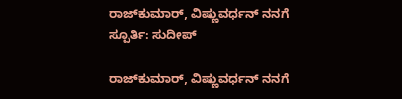ರಾಜ್‌ಕುಮಾರ್, ವಿಷ್ಣುವರ್ಧನ್ ನನಗೆ ಸ್ಪೂರ್ತಿ: ಸುದೀಪ್

ರಾಜ್‌ಕುಮಾರ್, ವಿಷ್ಣುವರ್ಧನ್ ನನಗೆ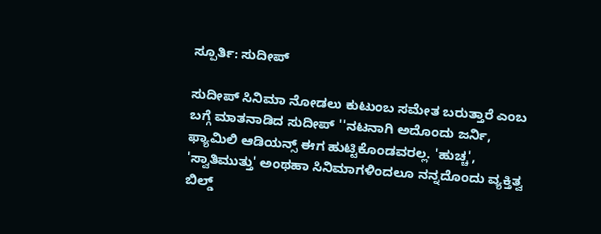ಸ್ಪೂರ್ತಿ: ಸುದೀಪ್

ಸುದೀಪ್‌ ಸಿನಿಮಾ ನೋಡಲು ಕುಟುಂಬ ಸಮೇತ ಬರುತ್ತಾರೆ ಎಂಬ ಬಗ್ಗೆ ಮಾತನಾಡಿದ ಸುದೀಪ್ ''ನಟನಾಗಿ ಅದೊಂದು ಜರ್ನಿ, ಫ್ಯಾಮಿಲಿ ಆಡಿಯನ್ಸ್‌ ಈಗ ಹುಟ್ಟಿಕೊಂಡವರಲ್ಲ. 'ಹುಚ್ಚ', 'ಸ್ವಾತಿಮುತ್ತು' ಅಂಥಹಾ ಸಿನಿಮಾಗಳಿಂದಲೂ ನನ್ನದೊಂದು ವ್ಯಕ್ತಿತ್ವ ಬಿಲ್ಡ್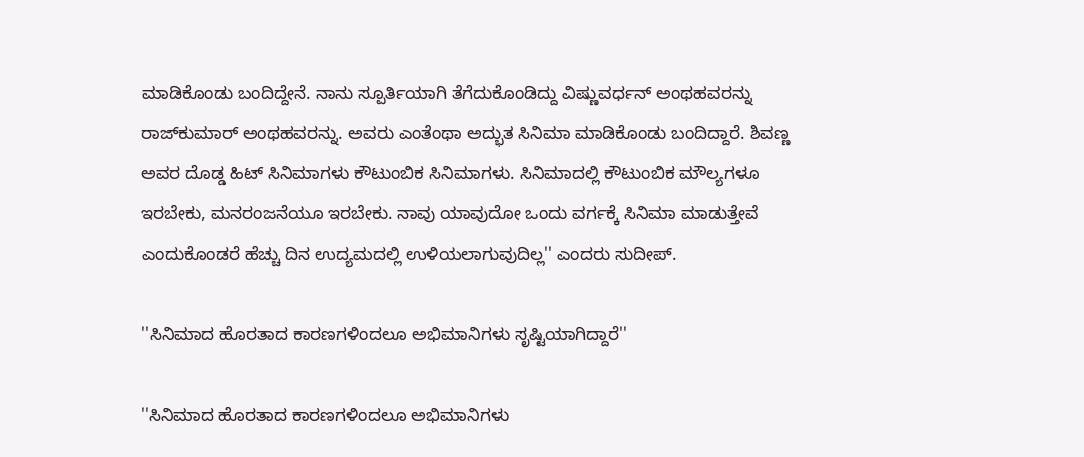ಮಾಡಿಕೊಂಡು ಬಂದಿದ್ದೇನೆ. ನಾನು ಸ್ಪೂರ್ತಿಯಾಗಿ ತೆಗೆದುಕೊಂಡಿದ್ದು ವಿಷ್ಣುವರ್ಧನ್ ಅಂಥಹವರನ್ನು ರಾಜ್‌ಕುಮಾರ್ ಅಂಥಹವರನ್ನು. ಅವರು ಎಂತೆಂಥಾ ಅದ್ಭುತ ಸಿನಿಮಾ ಮಾಡಿಕೊಂಡು ಬಂದಿದ್ದಾರೆ. ಶಿವಣ್ಣ ಅವರ ದೊಡ್ಡ ಹಿಟ್ ಸಿನಿಮಾಗಳು ಕೌಟುಂಬಿಕ ಸಿನಿಮಾಗಳು. ಸಿನಿಮಾದಲ್ಲಿ ಕೌಟುಂಬಿಕ ಮೌಲ್ಯಗಳೂ ಇರಬೇಕು, ಮನರಂಜನೆಯೂ ಇರಬೇಕು. ನಾವು ಯಾವುದೋ ಒಂದು ವರ್ಗಕ್ಕೆ ಸಿನಿಮಾ ಮಾಡುತ್ತೇವೆ ಎಂದುಕೊಂಡರೆ ಹೆಚ್ಚು ದಿನ ಉದ್ಯಮದಲ್ಲಿ ಉಳಿಯಲಾಗುವುದಿಲ್ಲ'' ಎಂದರು ಸುದೀಪ್.

''ಸಿನಿಮಾದ ಹೊರತಾದ ಕಾರಣಗಳಿಂದಲೂ ಅಭಿಮಾನಿಗಳು ಸೃಷ್ಟಿಯಾಗಿದ್ದಾರೆ''

''ಸಿನಿಮಾದ ಹೊರತಾದ ಕಾರಣಗಳಿಂದಲೂ ಅಭಿಮಾನಿಗಳು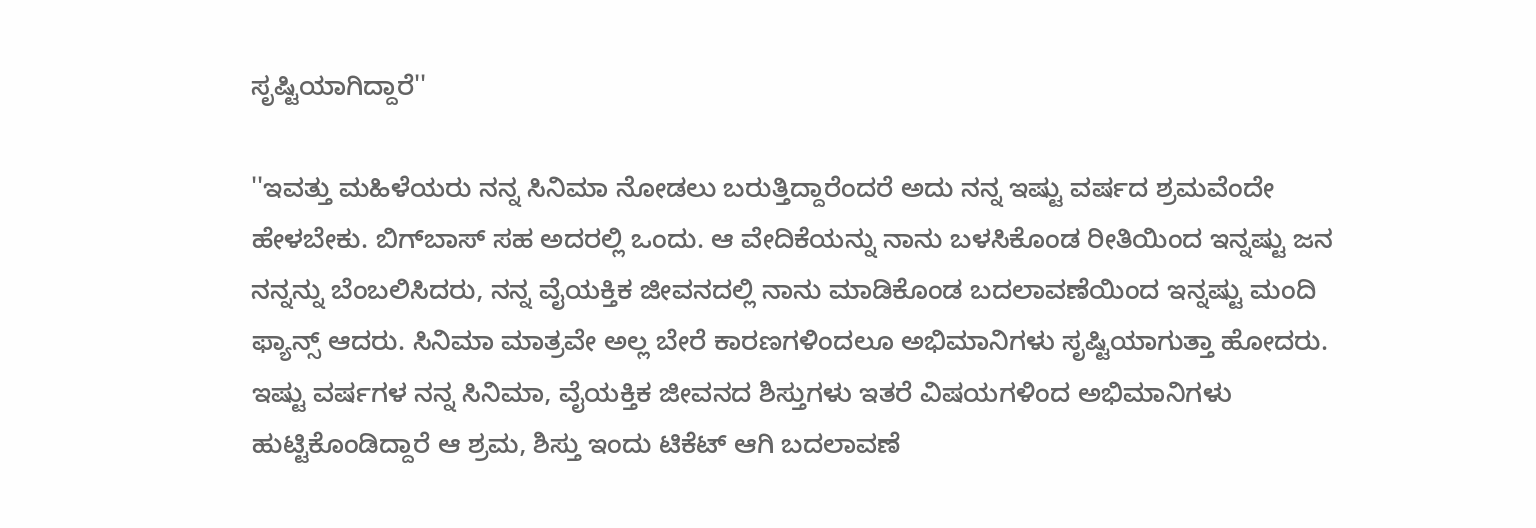ಸೃಷ್ಟಿಯಾಗಿದ್ದಾರೆ''

''ಇವತ್ತು ಮಹಿಳೆಯರು ನನ್ನ ಸಿನಿಮಾ ನೋಡಲು ಬರುತ್ತಿದ್ದಾರೆಂದರೆ ಅದು ನನ್ನ ಇಷ್ಟು ವರ್ಷದ ಶ್ರಮವೆಂದೇ ಹೇಳಬೇಕು. ಬಿಗ್‌ಬಾಸ್ ಸಹ ಅದರಲ್ಲಿ ಒಂದು. ಆ ವೇದಿಕೆಯನ್ನು ನಾನು ಬಳಸಿಕೊಂಡ ರೀತಿಯಿಂದ ಇನ್ನಷ್ಟು ಜನ ನನ್ನನ್ನು ಬೆಂಬಲಿಸಿದರು, ನನ್ನ ವೈಯಕ್ತಿಕ ಜೀವನದಲ್ಲಿ ನಾನು ಮಾಡಿಕೊಂಡ ಬದಲಾವಣೆಯಿಂದ ಇನ್ನಷ್ಟು ಮಂದಿ ಫ್ಯಾನ್ಸ್ ಆದರು. ಸಿನಿಮಾ ಮಾತ್ರವೇ ಅಲ್ಲ ಬೇರೆ ಕಾರಣಗಳಿಂದಲೂ ಅಭಿಮಾನಿಗಳು ಸೃಷ್ಟಿಯಾಗುತ್ತಾ ಹೋದರು. ಇಷ್ಟು ವರ್ಷಗಳ ನನ್ನ ಸಿನಿಮಾ, ವೈಯಕ್ತಿಕ ಜೀವನದ ಶಿಸ್ತುಗಳು ಇತರೆ ವಿಷಯಗಳಿಂದ ಅಭಿಮಾನಿಗಳು ಹುಟ್ಟಿಕೊಂಡಿದ್ದಾರೆ ಆ ಶ್ರಮ, ಶಿಸ್ತು ಇಂದು ಟಿಕೆಟ್ ಆಗಿ ಬದಲಾವಣೆ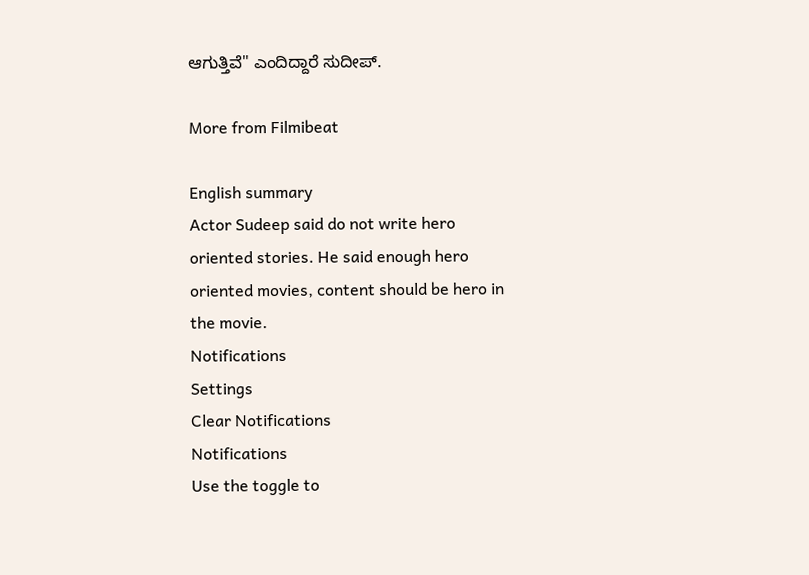ಆಗುತ್ತಿವೆ'' ಎಂದಿದ್ದಾರೆ ಸುದೀಪ್.

More from Filmibeat

English summary
Actor Sudeep said do not write hero oriented stories. He said enough hero oriented movies, content should be hero in the movie.
Notifications
Settings
Clear Notifications
Notifications
Use the toggle to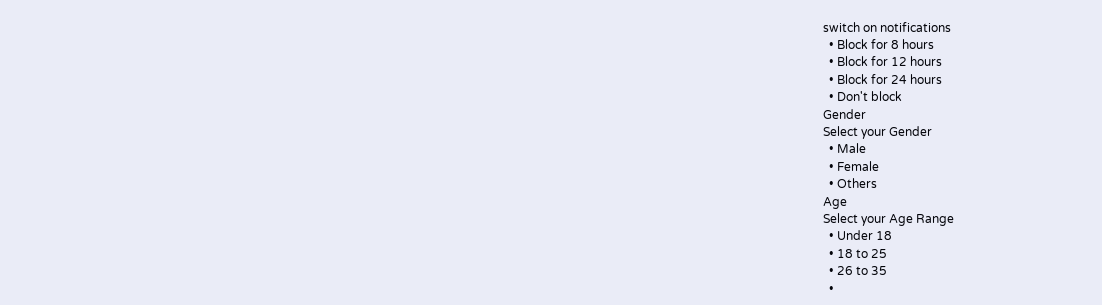switch on notifications
  • Block for 8 hours
  • Block for 12 hours
  • Block for 24 hours
  • Don't block
Gender
Select your Gender
  • Male
  • Female
  • Others
Age
Select your Age Range
  • Under 18
  • 18 to 25
  • 26 to 35
  •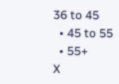36 to 45
  • 45 to 55
  • 55+
X